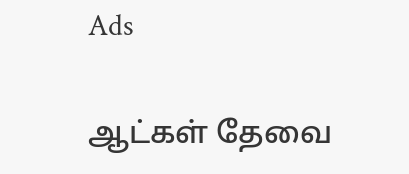Ads

ஆட்கள் தேவை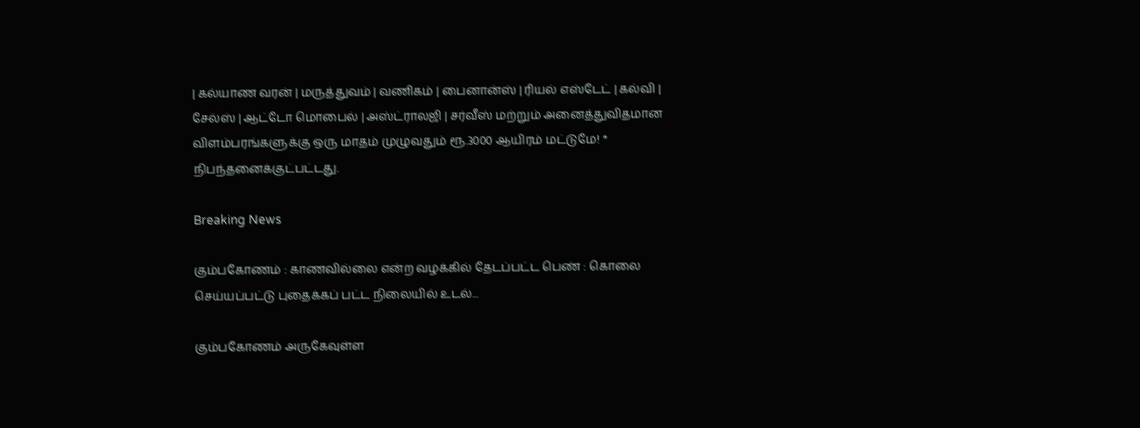| கல்யாண வரன் | மருத்துவம் | வணிகம் | பைனான்ஸ் | ரியல் எஸ்டேட் | கல்வி | சேல்ஸ் | ஆட்டோ மொபைல் | அஸ்ட்ராலஜி | சர்வீஸ் மற்றும் அனைத்துவிதமான விளம்பரங்களுக்கு ஒரு மாதம் முழுவதும் ரூ.3000 ஆயிரம் மட்டுமே! * நிபந்தனைக்குட்பட்டது.

Breaking News

கும்பகோணம் : காணவில்லை என்ற வழக்கில் தேடப்பட்ட பெண் : கொலை செய்யப்பட்டு புதைக்கப் பட்ட நிலையில் உடல்...

கும்பகோணம் அருகேவுள்ள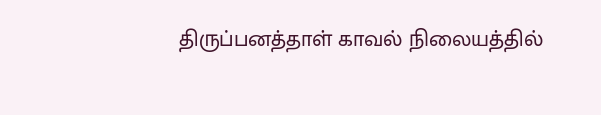திருப்பனத்தாள் காவல் நிலையத்தில்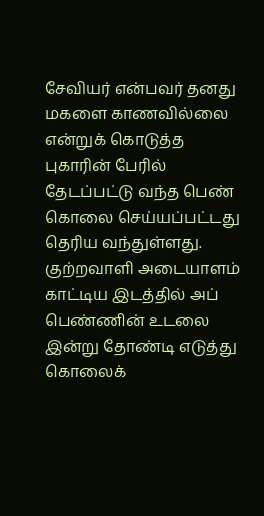சேவியர் என்பவர் தனது மகளை காணவில்லை என்றுக் கொடுத்த புகாரின் பேரில் தேடப்பட்டு வந்த பெண் கொலை செய்யப்பட்டது தெரிய வந்துள்ளது. குற்றவாளி அடையாளம் காட்டிய இடத்தில் அப் பெண்ணின் உடலை இன்று தோண்டி எடுத்து கொலைக்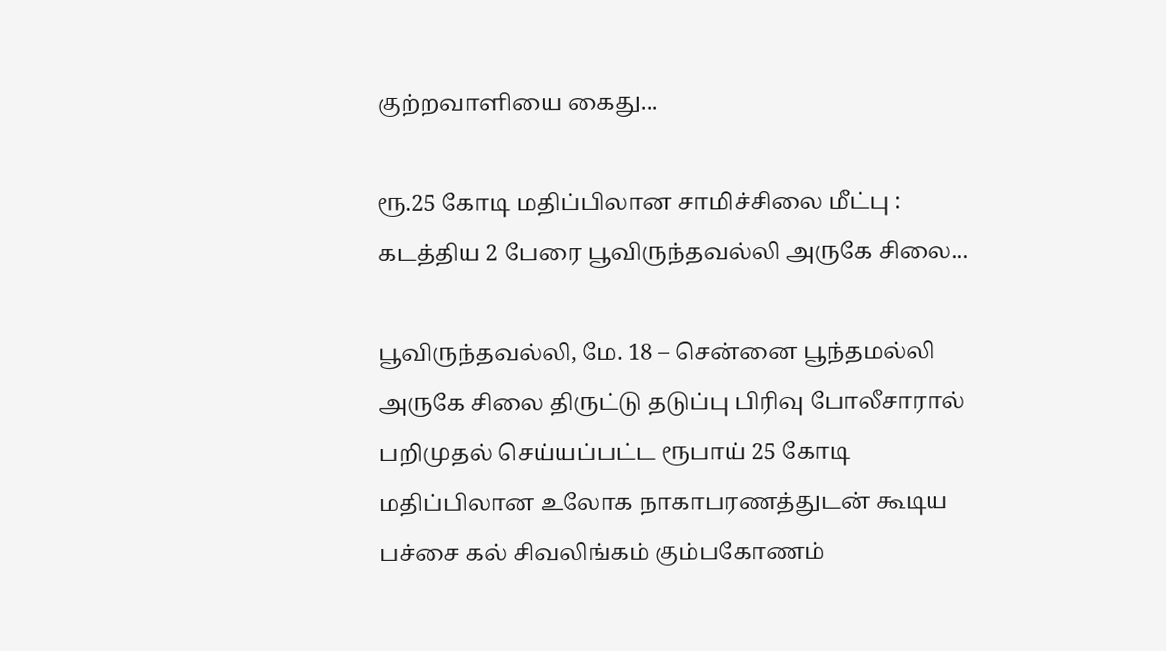குற்றவாளியை கைது...

ரூ.25 கோடி மதிப்பிலான சாமிச்சிலை மீட்பு : கடத்திய 2 பேரை பூவிருந்தவல்லி அருகே சிலை...

பூவிருந்தவல்லி, மே. 18 – சென்னை பூந்தமல்லி அருகே சிலை திருட்டு தடுப்பு பிரிவு போலீசாரால் பறிமுதல் செய்யப்பட்ட ரூபாய் 25 கோடி மதிப்பிலான உலோக நாகாபரணத்துடன் கூடிய பச்சை கல் சிவலிங்கம் கும்பகோணம்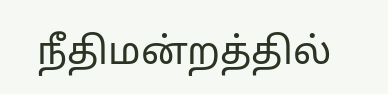நீதிமன்றத்தில்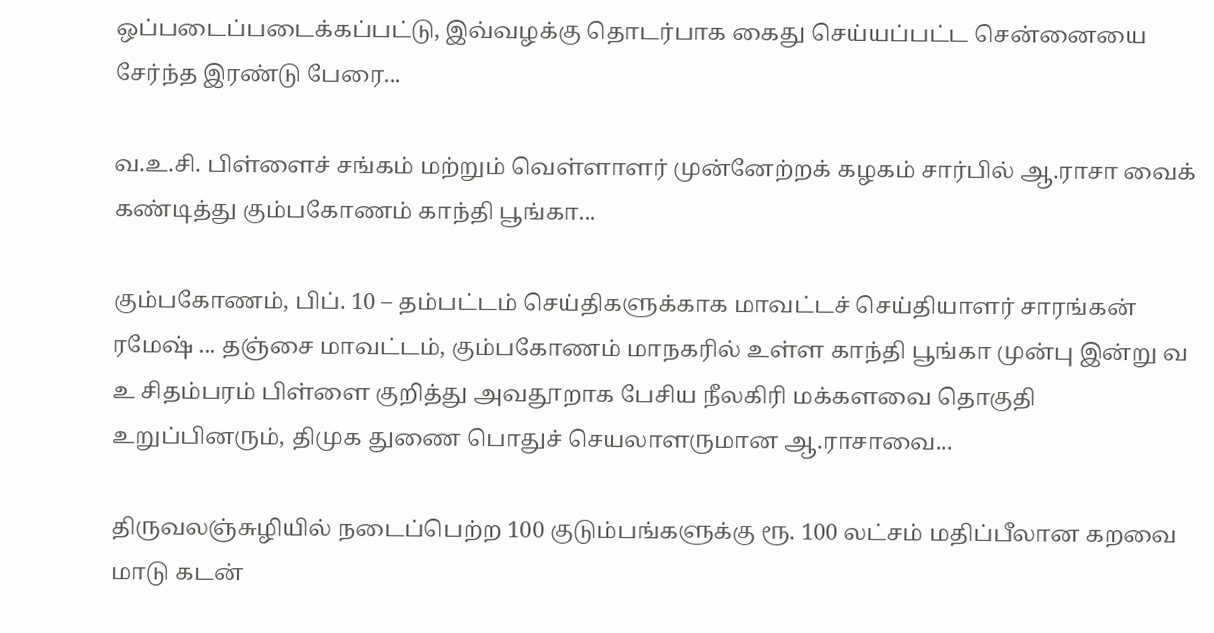ஒப்படைப்படைக்கப்பட்டு, இவ்வழக்கு தொடர்பாக கைது செய்யப்பட்ட சென்னையை சேர்ந்த இரண்டு பேரை...

வ.உ.சி. பிள்ளைச் சங்கம் மற்றும் வெள்ளாளர் முன்னேற்றக் கழகம் சார்பில் ஆ.ராசா வைக் கண்டித்து கும்பகோணம் காந்தி பூங்கா...

கும்பகோணம், பிப். 10 – தம்பட்டம் செய்திகளுக்காக மாவட்டச் செய்தியாளர் சாரங்கன் ரமேஷ் ... தஞ்சை மாவட்டம், கும்பகோணம் மாநகரில் உள்ள காந்தி பூங்கா முன்பு இன்று வ உ சிதம்பரம் பிள்ளை குறித்து அவதூறாக பேசிய நீலகிரி மக்களவை தொகுதி உறுப்பினரும், திமுக துணை பொதுச் செயலாளருமான ஆ.ராசாவை...

திருவலஞ்சுழியில் நடைப்பெற்ற 100 குடும்பங்களுக்கு ரூ. 100 லட்சம் மதிப்பீலான கறவை மாடு கடன்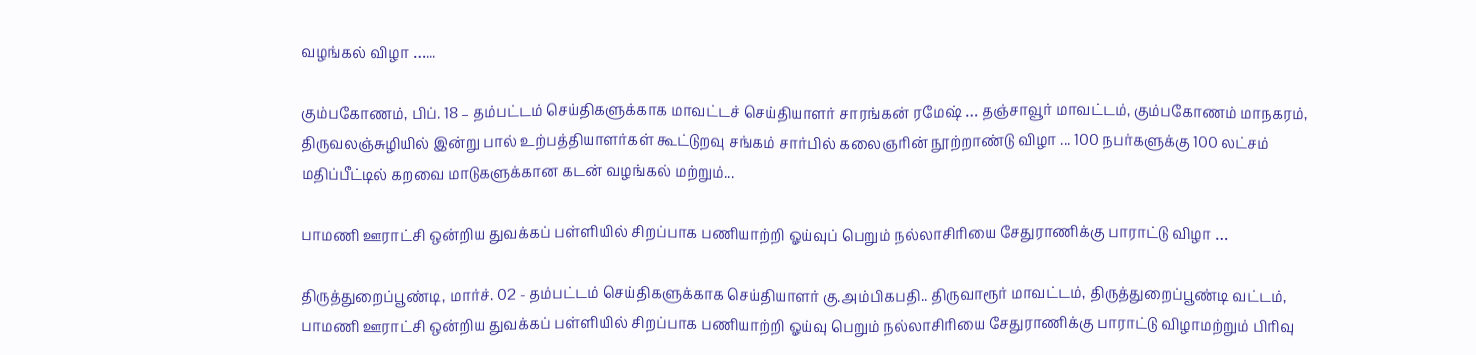வழங்கல் விழா …...

கும்பகோணம், பிப். 18 – தம்பட்டம் செய்திகளுக்காக மாவட்டச் செய்தியாளர் சாரங்கன் ரமேஷ் … தஞ்சாவூர் மாவட்டம், கும்பகோணம் மாநகரம், திருவலஞ்சுழியில் இன்று பால் உற்பத்தியாளர்கள் கூட்டுறவு சங்கம் சார்பில் கலைஞரின் நூற்றாண்டு விழா ... 100 நபர்களுக்கு 100 லட்சம் மதிப்பீட்டில் கறவை மாடுகளுக்கான கடன் வழங்கல் மற்றும்...

பாமணி ஊராட்சி ஒன்றிய துவக்கப் பள்ளியில் சிறப்பாக பணியாற்றி ஓய்வுப் பெறும் நல்லாசிரியை சேதுராணிக்கு பாராட்டு விழா …

திருத்துறைப்பூண்டி, மார்ச். 02 - தம்பட்டம் செய்திகளுக்காக செய்தியாளர் கு.அம்பிகபதி.. திருவாரூர் மாவட்டம், திருத்துறைப்பூண்டி வட்டம், பாமணி ஊராட்சி ஒன்றிய துவக்கப் பள்ளியில் சிறப்பாக பணியாற்றி ஓய்வு பெறும் நல்லாசிரியை சேதுராணிக்கு பாராட்டு விழாமற்றும் பிரிவு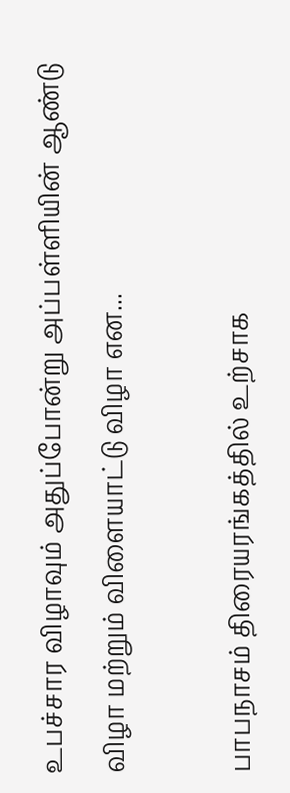உபச்சார விழாவும் அதுப்போன்று அப்பள்ளியின் ஆண்டு விழா மற்றும் விளையாட்டு விழா என...

பாபநாசம் திரையரங்கத்தில் உற்சாக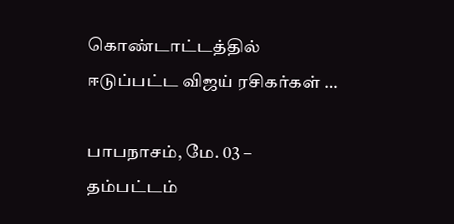கொண்டாட்டத்தில் ஈடுப்பட்ட விஜய் ரசிகர்கள் …

பாபநாசம், மே. 03 – தம்பட்டம்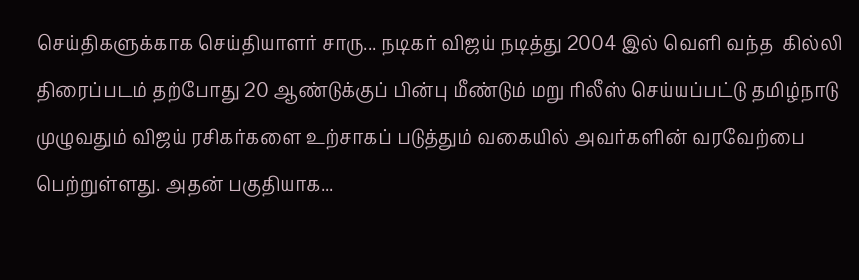செய்திகளுக்காக செய்தியாளர் சாரு... நடிகர் விஜய் நடித்து 2004 இல் வெளி வந்த  கில்லி திரைப்படம் தற்போது 20 ஆண்டுக்குப் பின்பு மீண்டும் மறு ரிலீஸ் செய்யப்பட்டு தமிழ்நாடு முழுவதும் விஜய் ரசிகர்களை உற்சாகப் படுத்தும் வகையில் அவர்களின் வரவேற்பை பெற்றுள்ளது. அதன் பகுதியாக...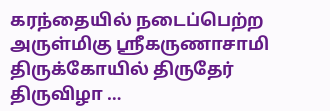கரந்தையில் நடைப்பெற்ற அருள்மிகு ஸ்ரீகருணாசாமி திருக்கோயில் திருதேர் திருவிழா …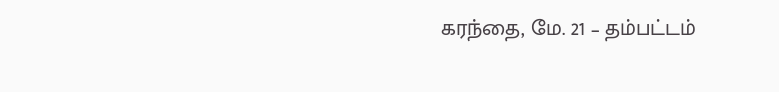கரந்தை, மே. 21 – தம்பட்டம்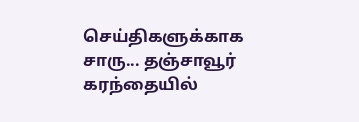செய்திகளுக்காக சாரு... தஞ்சாவூர் கரந்தை‌யில்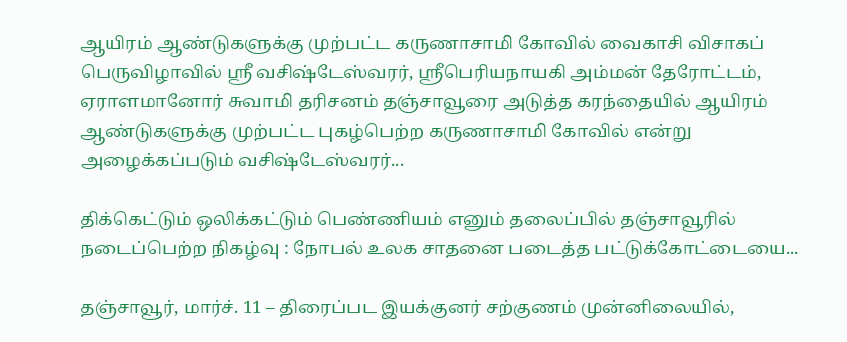ஆயிரம் ஆண்டுகளுக்கு முற்பட்ட கருணாசாமி கோவில் வைகாசி விசாகப் பெருவிழாவில் ஸ்ரீ வசிஷ்டேஸ்வரர், ஸ்ரீபெரியநாயகி அம்மன் தேரோட்டம், ஏராளமானோர் சுவாமி தரிசனம் தஞ்சாவூரை அடுத்த கரந்தையில் ஆயிரம் ஆண்டுகளுக்கு முற்பட்ட புகழ்பெற்ற கருணாசாமி கோவில்‌ என்று அழைக்கப்படும் வசிஷ்டேஸ்வரர்...

திக்கெட்டும் ஒலிக்கட்டும் பெண்ணியம் எனும் தலைப்பில் தஞ்சாவூரில் நடைப்பெற்ற நிகழ்வு : நோபல் உலக சாதனை படைத்த பட்டுக்கோட்டையை...

தஞ்சாவூர், மார்ச். 11 – திரைப்பட இயக்குனர் சற்குணம் முன்னிலையில்,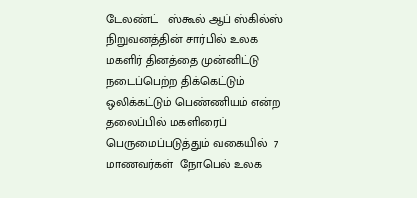டேலண்ட்   ஸ்கூல் ஆப் ஸ்கில்ஸ் நிறுவனத்தின் சார்பில் உலக மகளிர் தினத்தை முன்னிட்டு நடைப்பெற்ற திக்கெட்டும் ஒலிக்கட்டும் பெண்ணியம் என்ற தலைப்பில் மகளிரைப் பெருமைப்படுத்தும் வகையில்  7 மாணவர்கள்  நோபெல் உலக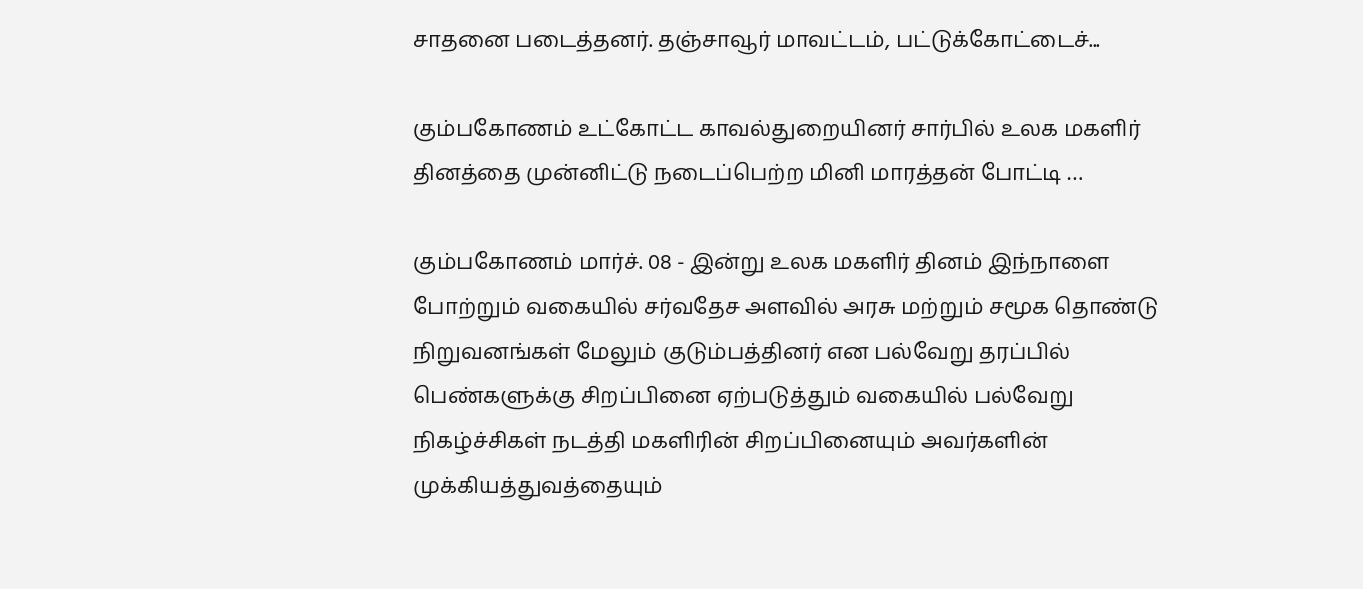சாதனை படைத்தனர். தஞ்சாவூர் மாவட்டம், பட்டுக்கோட்டைச்...

கும்பகோணம் உட்கோட்ட காவல்துறையினர் சார்பில் உலக மகளிர் தினத்தை முன்னிட்டு நடைப்பெற்ற மினி மாரத்தன் போட்டி …

கும்பகோணம் மார்ச். 08 - இன்று உலக மகளிர் தினம் இந்நாளை போற்றும் வகையில் சர்வதேச அளவில் அரசு மற்றும் சமூக தொண்டு நிறுவனங்கள் மேலும் குடும்பத்தினர் என பல்வேறு தரப்பில் பெண்களுக்கு சிறப்பினை ஏற்படுத்தும் வகையில் பல்வேறு நிகழ்ச்சிகள் நடத்தி மகளிரின் சிறப்பினையும் அவர்களின் முக்கியத்துவத்தையும்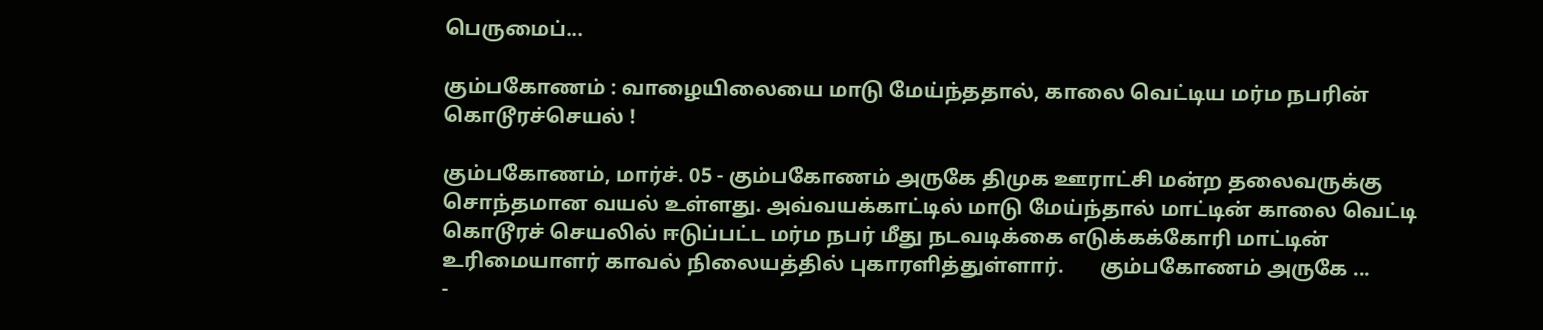பெருமைப்...

கும்பகோணம் : வாழையிலையை மாடு மேய்ந்ததால், காலை வெட்டிய மர்ம நபரின் கொடூரச்செயல் !

கும்பகோணம், மார்ச். 05 - கும்பகோணம் அருகே திமுக ஊராட்சி மன்ற தலைவருக்கு சொந்தமான வயல் உள்ளது. அவ்வயக்காட்டில் மாடு மேய்ந்தால் மாட்டின் காலை வெட்டி கொடூரச் செயலில் ஈடுப்பட்ட மர்ம நபர் மீது நடவடிக்கை எடுக்கக்கோரி மாட்டின் உரிமையாளர் காவல் நிலையத்தில் புகாரளித்துள்ளார்.       கும்பகோணம் அருகே ...
-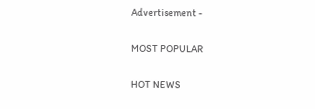Advertisement -

MOST POPULAR

HOT NEWS